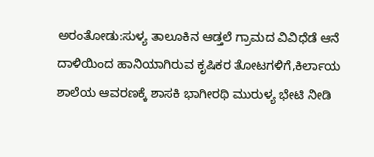ಅರಂತೋಡು:ಸುಳ್ಯ ತಾಲೂಕಿನ ಆಡ್ತಲೆ ಗ್ರಾಮದ ವಿವಿಧೆಡೆ ಆನೆ ದಾಳಿಯಿಂದ ಹಾನಿಯಾಗಿರುವ ಕೃಷಿಕರ ತೋಟಗಳಿಗೆ,ಕಿರ್ಲಾಯ ಶಾಲೆಯ ಆವರಣಕ್ಕೆ ಶಾಸಕಿ ಭಾಗೀರಥಿ ಮುರುಳ್ಯ ಭೇಟಿ ನೀಡಿ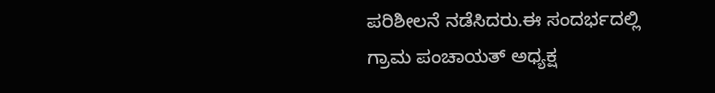ಪರಿಶೀಲನೆ ನಡೆಸಿದರು.ಈ ಸಂದರ್ಭದಲ್ಲಿ
ಗ್ರಾಮ ಪಂಚಾಯತ್ ಅಧ್ಯಕ್ಷ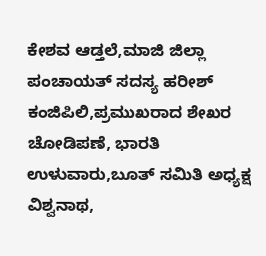ಕೇಶವ ಆಡ್ತಲೆ,ಮಾಜಿ ಜಿಲ್ಲಾ ಪಂಚಾಯತ್ ಸದಸ್ಯ ಹರೀಶ್ ಕಂಜಿಪಿಲಿ,ಪ್ರಮುಖರಾದ ಶೇಖರ ಚೋಡಿಪಣೆ, ಭಾರತಿ ಉಳುವಾರು,ಬೂತ್ ಸಮಿತಿ ಅಧ್ಯಕ್ಷ ವಿಶ್ವನಾಥ,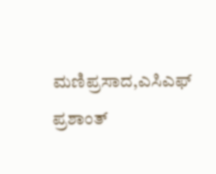ಮಣಿಪ್ರಸಾದ,ಎಸಿಎಫ್ ಪ್ರಶಾಂತ್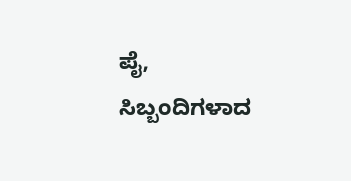ಪೈ, ಸಿಬ್ಬಂದಿಗಳಾದ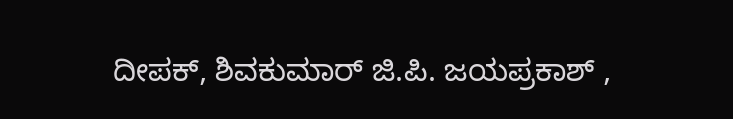ದೀಪಕ್, ಶಿವಕುಮಾರ್ ಜಿ.ಪಿ. ಜಯಪ್ರಕಾಶ್ ,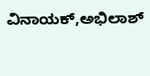ವಿನಾಯಕ್,ಅಭಿಲಾಶ್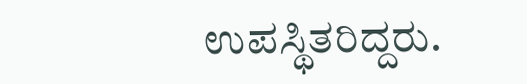ಉಪಸ್ಥಿತರಿದ್ದರು.